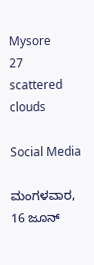Mysore
27
scattered clouds

Social Media

ಮಂಗಳವಾರ, 16 ಜೂನ್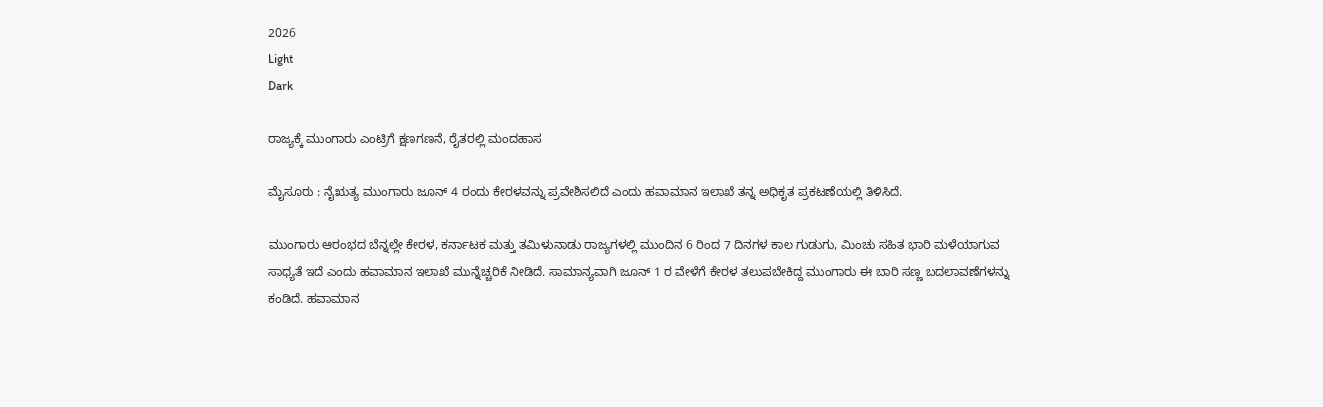2026
Light
Dark

ರಾಜ್ಯಕ್ಕೆ ಮುಂಗಾರು ಎಂಟ್ರಿಗೆ ಕ್ಷಣಗಣನೆ, ರೈತರಲ್ಲಿ ಮಂದಹಾಸ

ಮೈಸೂರು : ನೈಋತ್ಯ ಮುಂಗಾರು ಜೂನ್ 4 ರಂದು ಕೇರಳವನ್ನು ಪ್ರವೇಶಿಸಲಿದೆ ಎಂದು ಹವಾಮಾನ ಇಲಾಖೆ ತನ್ನ ಅಧಿಕೃತ ಪ್ರಕಟಣೆಯಲ್ಲಿ ತಿಳಿಸಿದೆ.

ಮುಂಗಾರು ಆರಂಭದ ಬೆನ್ನಲ್ಲೇ ಕೇರಳ, ಕರ್ನಾಟಕ ಮತ್ತು ತಮಿಳುನಾಡು ರಾಜ್ಯಗಳಲ್ಲಿ ಮುಂದಿನ 6 ರಿಂದ 7 ದಿನಗಳ ಕಾಲ ಗುಡುಗು, ಮಿಂಚು ಸಹಿತ ಭಾರಿ ಮಳೆಯಾಗುವ ಸಾಧ್ಯತೆ ಇದೆ ಎಂದು ಹವಾಮಾನ ಇಲಾಖೆ ಮುನ್ನೆಚ್ಚರಿಕೆ ನೀಡಿದೆ. ಸಾಮಾನ್ಯವಾಗಿ ಜೂನ್ 1 ರ ವೇಳೆಗೆ ಕೇರಳ ತಲುಪಬೇಕಿದ್ದ ಮುಂಗಾರು ಈ ಬಾರಿ ಸಣ್ಣ ಬದಲಾವಣೆಗಳನ್ನು ಕಂಡಿದೆ. ಹವಾಮಾನ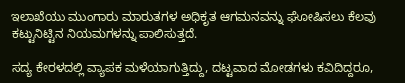ಇಲಾಖೆಯು ಮುಂಗಾರು ಮಾರುತಗಳ ಅಧಿಕೃತ ಆಗಮನವನ್ನು ಘೋಷಿಸಲು ಕೆಲವು ಕಟ್ಟುನಿಟ್ಟಿನ ನಿಯಮಗಳನ್ನು ಪಾಲಿಸುತ್ತದೆ.

ಸದ್ಯ ಕೇರಳದಲ್ಲಿ ವ್ಯಾಪಕ ಮಳೆಯಾಗುತ್ತಿದ್ದು, ದಟ್ಟವಾದ ಮೋಡಗಳು ಕವಿದಿದ್ದರೂ,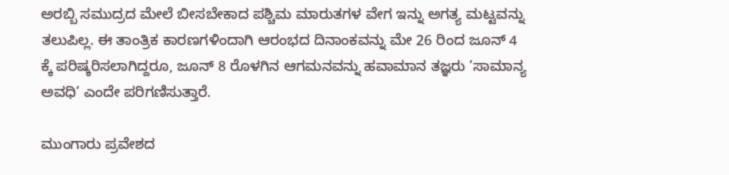ಅರಬ್ಬಿ ಸಮುದ್ರದ ಮೇಲೆ ಬೀಸಬೇಕಾದ ಪಶ್ಚಿಮ ಮಾರುತಗಳ ವೇಗ ಇನ್ನು ಅಗತ್ಯ ಮಟ್ಟವನ್ನು ತಲುಪಿಲ್ಲ. ಈ ತಾಂತ್ರಿಕ ಕಾರಣಗಳಿಂದಾಗಿ ಆರಂಭದ ದಿನಾಂಕವನ್ನು ಮೇ 26 ರಿಂದ ಜೂನ್ 4 ಕ್ಕೆ ಪರಿಷ್ಕರಿಸಲಾಗಿದ್ದರೂ, ಜೂನ್ 8 ರೊಳಗಿನ ಆಗಮನವನ್ನು ಹವಾಮಾನ ತಜ್ಞರು ‘ಸಾಮಾನ್ಯ ಅವಧಿ’ ಎಂದೇ ಪರಿಗಣಿಸುತ್ತಾರೆ.

ಮುಂಗಾರು ಪ್ರವೇಶದ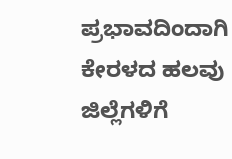ಪ್ರಭಾವದಿಂದಾಗಿ ಕೇರಳದ ಹಲವು ಜಿಲ್ಲೆಗಳಿಗೆ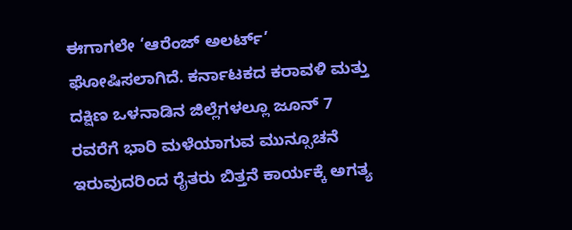ಈಗಾಗಲೇ ‘ಆರೆಂಜ್ ಅಲರ್ಟ್’ ಘೋಷಿಸಲಾಗಿದೆ. ಕರ್ನಾಟಕದ ಕರಾವಳಿ ಮತ್ತು ದಕ್ಷಿಣ ಒಳನಾಡಿನ ಜಿಲ್ಲೆಗಳಲ್ಲೂ ಜೂನ್ 7 ರವರೆಗೆ ಭಾರಿ ಮಳೆಯಾಗುವ ಮುನ್ಸೂಚನೆ ಇರುವುದರಿಂದ ರೈತರು ಬಿತ್ತನೆ ಕಾರ್ಯಕ್ಕೆ ಅಗತ್ಯ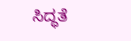ಸಿದ್ಧತೆ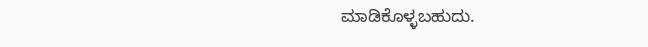ಮಾಡಿಕೊಳ್ಳಬಹುದು.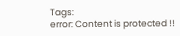Tags:
error: Content is protected !!